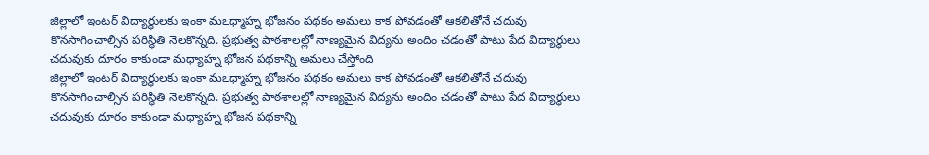జిల్లాలో ఇంటర్ విద్యార్థులకు ఇంకా మఽధ్మాహ్న భోజనం పథకం అమలు కాక పోవడంతో ఆకలితోనే చదువు కొనసాగించాల్సిన పరిస్థితి నెలకొన్నది. ప్రభుత్వ పాఠశాలల్లో నాణ్యమైన విద్యను అందిం చడంతో పాటు పేద విద్యార్థులు చదువుకు దూరం కాకుండా మధ్యాహ్న భోజన పథకాన్ని అమలు చేస్తోంది
జిల్లాలో ఇంటర్ విద్యార్థులకు ఇంకా మఽధ్మాహ్న భోజనం పథకం అమలు కాక పోవడంతో ఆకలితోనే చదువు కొనసాగించాల్సిన పరిస్థితి నెలకొన్నది. ప్రభుత్వ పాఠశాలల్లో నాణ్యమైన విద్యను అందిం చడంతో పాటు పేద విద్యార్థులు చదువుకు దూరం కాకుండా మధ్యాహ్న భోజన పథకాన్ని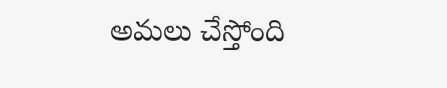అమలు చేస్తోంది